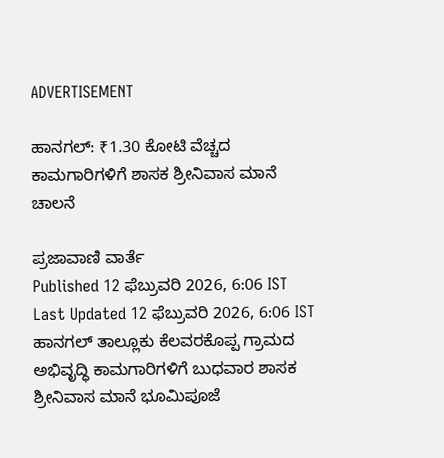ADVERTISEMENT

ಹಾನಗಲ್: ₹1.30 ಕೋಟಿ ವೆಚ್ಚದ ಕಾಮಗಾರಿಗಳಿಗೆ ಶಾಸಕ ಶ್ರೀನಿವಾಸ ಮಾನೆ ಚಾಲನೆ

ಪ್ರಜಾವಾಣಿ ವಾರ್ತೆ
Published 12 ಫೆಬ್ರುವರಿ 2026, 6:06 IST
Last Updated 12 ಫೆಬ್ರುವರಿ 2026, 6:06 IST
ಹಾನಗಲ್ ತಾಲ್ಲೂಕು ಕೆಲವರಕೊಪ್ಪ ಗ್ರಾಮದ ಅಭಿವೃದ್ಧಿ ಕಾಮಗಾರಿಗಳಿಗೆ ಬುಧವಾರ ಶಾಸಕ ಶ್ರೀನಿವಾಸ ಮಾನೆ ಭೂಮಿಪೂಜೆ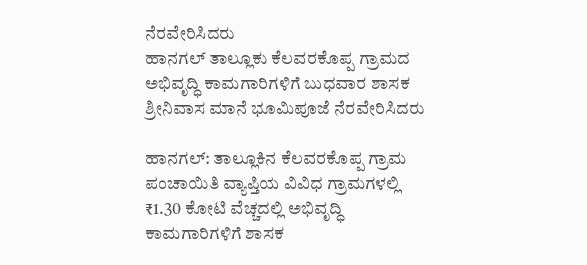ನೆರವೇರಿಸಿದರು
ಹಾನಗಲ್ ತಾಲ್ಲೂಕು ಕೆಲವರಕೊಪ್ಪ ಗ್ರಾಮದ ಅಭಿವೃದ್ಧಿ ಕಾಮಗಾರಿಗಳಿಗೆ ಬುಧವಾರ ಶಾಸಕ ಶ್ರೀನಿವಾಸ ಮಾನೆ ಭೂಮಿಪೂಜೆ ನೆರವೇರಿಸಿದರು

ಹಾನಗಲ್: ತಾಲ್ಲೂಕಿನ ಕೆಲವರಕೊಪ್ಪ ಗ್ರಾಮ ಪಂಚಾಯಿತಿ ವ್ಯಾಪ್ತಿಯ ವಿವಿಧ ಗ್ರಾಮಗಳಲ್ಲಿ ₹1.30 ಕೋಟಿ ವೆಚ್ಚದಲ್ಲಿ ಅಭಿವೃದ್ಧಿ ಕಾಮಗಾರಿಗಳಿಗೆ ಶಾಸಕ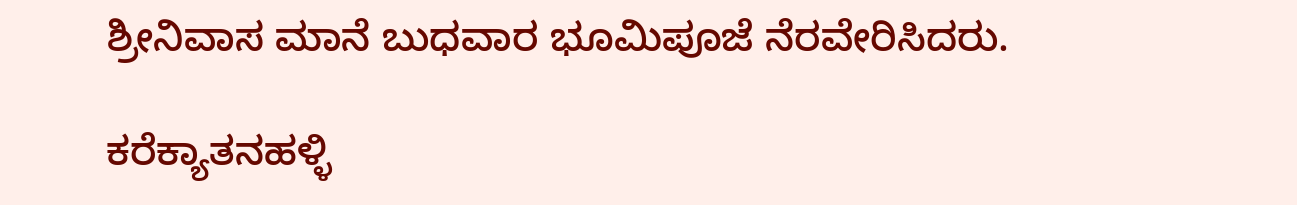ಶ್ರೀನಿವಾಸ ಮಾನೆ ಬುಧವಾರ ಭೂಮಿಪೂಜೆ ನೆರವೇರಿಸಿದರು.

ಕರೆಕ್ಯಾತನಹಳ್ಳಿ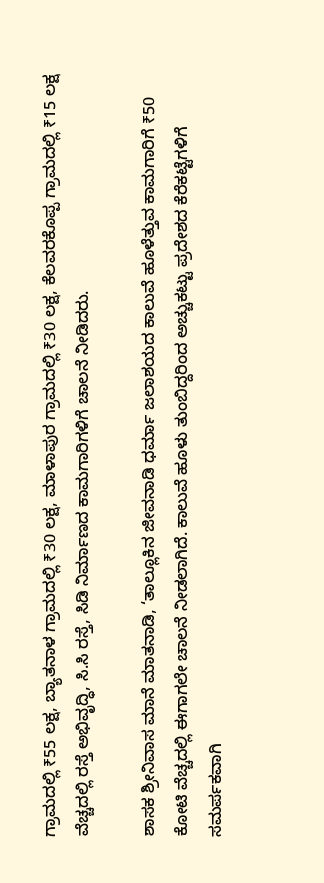ಗ್ರಾಮದಲ್ಲಿ ₹55 ಲಕ್ಷ, ಬ್ಯಾತನಾಳ ಗ್ರಾಮದಲ್ಲಿ ₹30 ಲಕ್ಷ, ಮಾಳಾಪುರ ಗ್ರಾಮದಲ್ಲಿ ₹30 ಲಕ್ಷ, ಕೆಲವರಕೊಪ್ಪ ಗ್ರಾಮದಲ್ಲಿ ₹15 ಲಕ್ಷ ವೆಚ್ಚದಲ್ಲಿ ರಸ್ತೆ ಅಭಿವೃದ್ಧಿ, ಸಿ.ಸಿ ರಸ್ತೆ, ಸಿಡಿ ನಿರ್ಮಾಣದ ಕಾಮಗಾರಿಗಳಿಗೆ ಚಾಲನೆ ನೀಡಿದರು.

ಶಾಸಕ ಶ್ರೀನಿವಾಸ ಮಾನೆ ಮಾತನಾಡಿ, ‘ತಾಲ್ಲೂಕಿನ ಜೀವನಾಡಿ ಧರ್ಮಾ ಜಲಾಶಯದ ಕಾಲುವೆ ಹೂಳೆತ್ತುವ ಕಾಮಗಾರಿಗೆ ₹50 ಕೋಟಿ ವೆಚ್ಚದಲ್ಲಿ ಈಗಾಗಲೇ ಚಾಲನೆ ನೀಡಲಾಗಿದೆ. ಕಾಲುವೆ ಹೂಳು ತುಂಬಿದ್ದರಿಂದ ಅಚ್ಚುಕಟ್ಟು ಪ್ರದೇಶದ ಕೆರೆಕಟ್ಟೆಗಳಿಗೆ ಸಮರ್ಪಕವಾಗಿ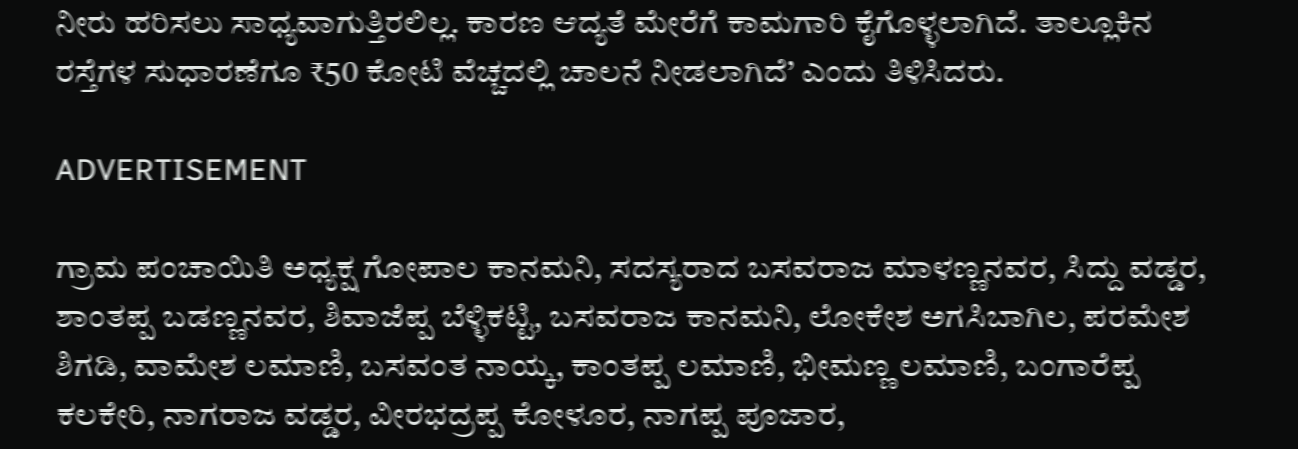ನೀರು ಹರಿಸಲು ಸಾಧ್ಯವಾಗುತ್ತಿರಲಿಲ್ಲ. ಕಾರಣ ಆದ್ಯತೆ ಮೇರೆಗೆ ಕಾಮಗಾರಿ ಕೈಗೊಳ್ಳಲಾಗಿದೆ. ತಾಲ್ಲೂಕಿನ ರಸ್ತೆಗಳ ಸುಧಾರಣೆಗೂ ₹50 ಕೋಟಿ ವೆಚ್ಚದಲ್ಲಿ ಚಾಲನೆ ನೀಡಲಾಗಿದೆ’ ಎಂದು ತಿಳಿಸಿದರು.

ADVERTISEMENT

ಗ್ರಾಮ ಪಂಚಾಯಿತಿ ಅಧ್ಯಕ್ಷ ಗೋಪಾಲ ಕಾನಮನಿ, ಸದಸ್ಯರಾದ ಬಸವರಾಜ ಮಾಳಣ್ಣನವರ, ಸಿದ್ದು ವಡ್ಡರ, ಶಾಂತಪ್ಪ ಬಡಣ್ಣನವರ, ಶಿವಾಜೆಪ್ಪ ಬೆಳ್ಳಿಕಟ್ಟಿ, ಬಸವರಾಜ ಕಾನಮನಿ, ಲೋಕೇಶ ಅಗಸಿಬಾಗಿಲ, ಪರಮೇಶ ಶಿಗಡಿ, ವಾಮೇಶ ಲಮಾಣಿ, ಬಸವಂತ ನಾಯ್ಕ, ಕಾಂತಪ್ಪ ಲಮಾಣಿ, ಭೀಮಣ್ಣ ಲಮಾಣಿ, ಬಂಗಾರೆಪ್ಪ ಕಲಕೇರಿ, ನಾಗರಾಜ ವಡ್ಡರ, ವೀರಭದ್ರಪ್ಪ ಕೋಳೂರ, ನಾಗಪ್ಪ ಪೂಜಾರ,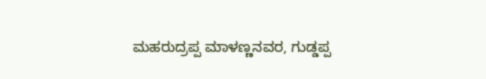ಮಹರುದ್ರಪ್ಪ ಮಾಳಣ್ಣನವರ, ಗುಡ್ಡಪ್ಪ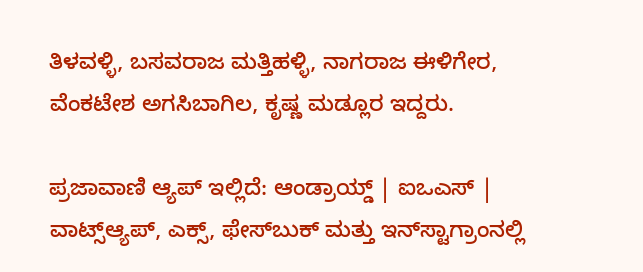ತಿಳವಳ್ಳಿ, ಬಸವರಾಜ ಮತ್ತಿಹಳ್ಳಿ, ನಾಗರಾಜ ಈಳಿಗೇರ, ವೆಂಕಟೇಶ ಅಗಸಿಬಾಗಿಲ, ಕೃಷ್ಣ ಮಡ್ಲೂರ ಇದ್ದರು.

ಪ್ರಜಾವಾಣಿ ಆ್ಯಪ್ ಇಲ್ಲಿದೆ: ಆಂಡ್ರಾಯ್ಡ್ | ಐಒಎಸ್ | ವಾಟ್ಸ್ಆ್ಯಪ್, ಎಕ್ಸ್, ಫೇಸ್‌ಬುಕ್ ಮತ್ತು ಇನ್‌ಸ್ಟಾಗ್ರಾಂನಲ್ಲಿ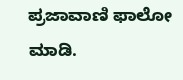ಪ್ರಜಾವಾಣಿ ಫಾಲೋ ಮಾಡಿ.